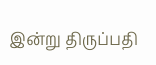இன்று திருப்பதி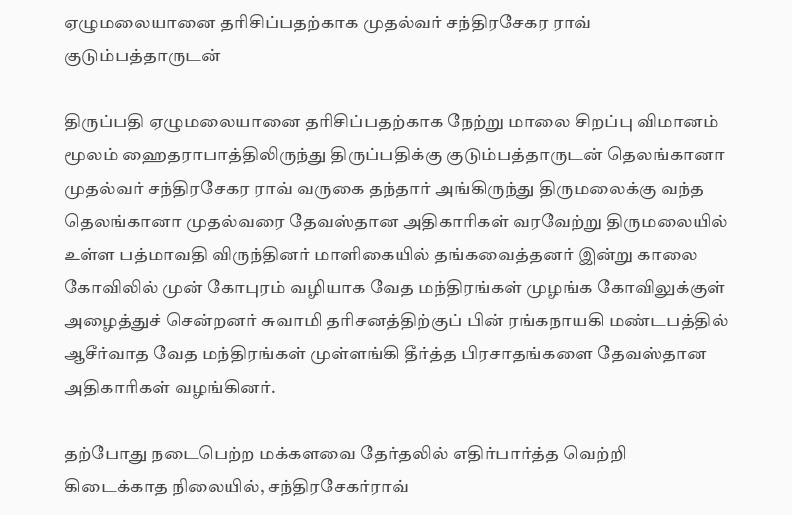ஏழுமலையானை தரிசிப்பதற்காக முதல்வர் சந்திரசேகர ராவ் குடும்பத்தாருடன்

திருப்பதி ஏழுமலையானை தரிசிப்பதற்காக நேற்று மாலை சிறப்பு விமானம் மூலம் ஹைதராபாத்திலிருந்து திருப்பதிக்கு குடும்பத்தாருடன் தெலங்கானா முதல்வர் சந்திரசேகர ராவ் வருகை தந்தார் அங்கிருந்து திருமலைக்கு வந்த தெலங்கானா முதல்வரை தேவஸ்தான அதிகாரிகள் வரவேற்று திருமலையில் உள்ள பத்மாவதி விருந்தினர் மாளிகையில் தங்கவைத்தனர் இன்று காலை கோவிலில் முன் கோபுரம் வழியாக வேத மந்திரங்கள் முழங்க கோவிலுக்குள் அழைத்துச் சென்றனர் சுவாமி தரிசனத்திற்குப் பின் ரங்கநாயகி மண்டபத்தில் ஆசீர்வாத வேத மந்திரங்கள் முள்ளங்கி தீர்த்த பிரசாதங்களை தேவஸ்தான அதிகாரிகள் வழங்கினர்.

தற்போது நடைபெற்ற மக்களவை தேர்தலில் எதிர்பார்த்த வெற்றி கிடைக்காத நிலையில், சந்திரசேகர்ராவ்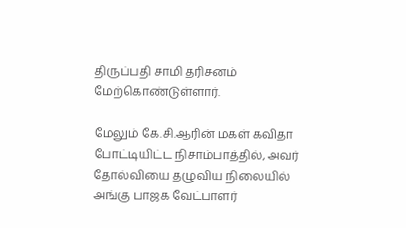திருப்பதி சாமி தரிசனம் மேற்கொண்டுள்ளார்.

மேலும் கே.சி.ஆரின் மகள் கவிதா போட்டியிட்ட நிசாம்பாத்தில், அவர் தோல்வியை தழுவிய நிலையில் அங்கு பாஜக வேட்பாளர்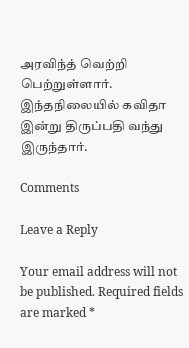அரவிந்த் வெற்றி பெற்றுள்ளார். இந்தநிலையில் கவிதா இன்று திருப்பதி வந்து இருந்தார்.

Comments

Leave a Reply

Your email address will not be published. Required fields are marked *